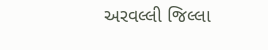અરવલ્લી જિલ્લા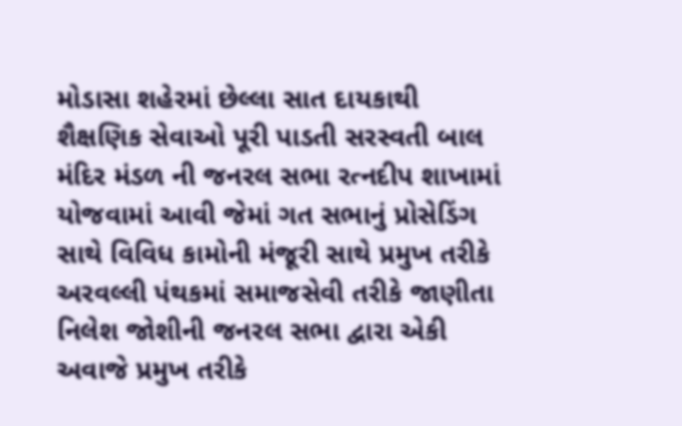મોડાસા શહેરમાં છેલ્લા સાત દાયકાથી શૈક્ષણિક સેવાઓ પૂરી પાડતી સરસ્વતી બાલ મંદિર મંડળ ની જનરલ સભા રત્નદીપ શાખામાં યોજવામાં આવી જેમાં ગત સભાનું પ્રોસેડિંગ સાથે વિવિધ કામોની મંજૂરી સાથે પ્રમુખ તરીકે અરવલ્લી પંથકમાં સમાજસેવી તરીકે જાણીતા નિલેશ જોશીની જનરલ સભા દ્વારા એકી અવાજે પ્રમુખ તરીકે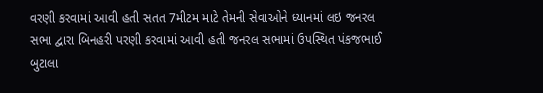વરણી કરવામાં આવી હતી સતત 7મીટમ માટે તેમની સેવાઓને ધ્યાનમાં લઇ જનરલ સભા દ્વારા બિનહરી પરણી કરવામાં આવી હતી જનરલ સભામાં ઉપસ્થિત પંકજભાઈ બુટાલા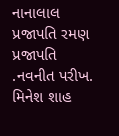નાનાલાલ પ્રજાપતિ રમણ પ્રજાપતિ .નવનીત પરીખ. મિનેશ શાહ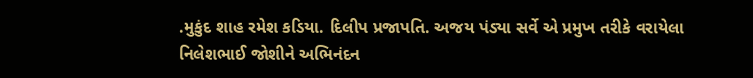.મુકુંદ શાહ રમેશ કડિયા. દિલીપ પ્રજાપતિ. અજય પંડ્યા સર્વે એ પ્રમુખ તરીકે વરાયેલા નિલેશભાઈ જોશીને અભિનંદન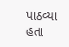પાઠવ્યા હતા